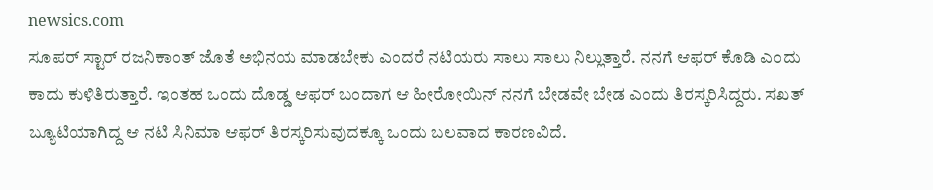newsics.com
ಸೂಪರ್ ಸ್ಟಾರ್ ರಜನಿಕಾಂತ್ ಜೊತೆ ಅಭಿನಯ ಮಾಡಬೇಕು ಎಂದರೆ ನಟಿಯರು ಸಾಲು ಸಾಲು ನಿಲ್ಲುತ್ತಾರೆ. ನನಗೆ ಆಫರ್ ಕೊಡಿ ಎಂದು ಕಾದು ಕುಳಿತಿರುತ್ತಾರೆ. ಇಂತಹ ಒಂದು ದೊಡ್ಡ ಆಫರ್ ಬಂದಾಗ ಆ ಹೀರೋಯಿನ್ ನನಗೆ ಬೇಡವೇ ಬೇಡ ಎಂದು ತಿರಸ್ಕರಿಸಿದ್ದರು. ಸಖತ್ ಬ್ಯೂಟಿಯಾಗಿದ್ದ ಆ ನಟಿ ಸಿನಿಮಾ ಆಫರ್ ತಿರಸ್ಕರಿಸುವುದಕ್ಕೂ ಒಂದು ಬಲವಾದ ಕಾರಣವಿದೆ.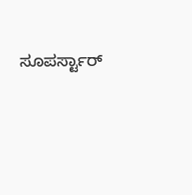ಸೂಪರ್ಸ್ಟಾರ್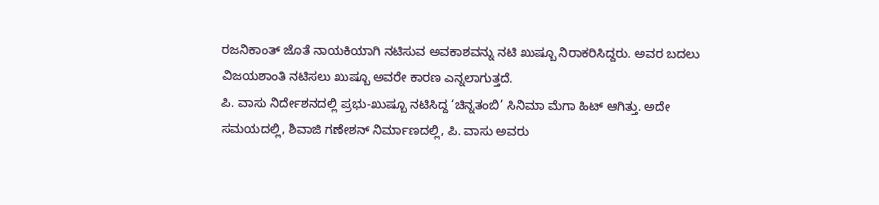ರಜನಿಕಾಂತ್ ಜೊತೆ ನಾಯಕಿಯಾಗಿ ನಟಿಸುವ ಅವಕಾಶವನ್ನು ನಟಿ ಖುಷ್ಬೂ ನಿರಾಕರಿಸಿದ್ದರು. ಅವರ ಬದಲು ವಿಜಯಶಾಂತಿ ನಟಿಸಲು ಖುಷ್ಬೂ ಅವರೇ ಕಾರಣ ಎನ್ನಲಾಗುತ್ತದೆ.
ಪಿ. ವಾಸು ನಿರ್ದೇಶನದಲ್ಲಿ ಪ್ರಭು-ಖುಷ್ಬೂ ನಟಿಸಿದ್ದ ‘ಚಿನ್ನತಂಬಿ’ ಸಿನಿಮಾ ಮೆಗಾ ಹಿಟ್ ಆಗಿತ್ತು. ಅದೇ ಸಮಯದಲ್ಲಿ, ಶಿವಾಜಿ ಗಣೇಶನ್ ನಿರ್ಮಾಣದಲ್ಲಿ, ಪಿ. ವಾಸು ಅವರು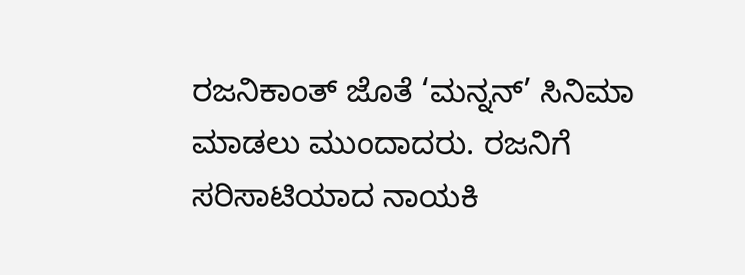ರಜನಿಕಾಂತ್ ಜೊತೆ ‘ಮನ್ನನ್’ ಸಿನಿಮಾ ಮಾಡಲು ಮುಂದಾದರು. ರಜನಿಗೆ ಸರಿಸಾಟಿಯಾದ ನಾಯಕಿ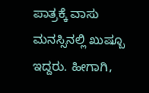ಪಾತ್ರಕ್ಕೆ ವಾಸು ಮನಸ್ಸಿನಲ್ಲಿ ಖುಷ್ಬೂ ಇದ್ದರು. ಹೀಗಾಗಿ,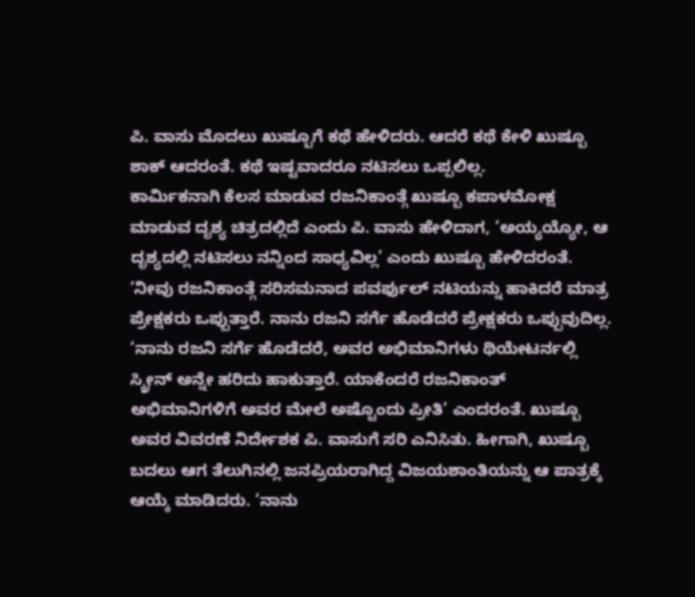ಪಿ. ವಾಸು ಮೊದಲು ಖುಷ್ಬೂಗೆ ಕಥೆ ಹೇಳಿದರು. ಆದರೆ ಕಥೆ ಕೇಳಿ ಖುಷ್ಬೂ ಶಾಕ್ ಆದರಂತೆ. ಕಥೆ ಇಷ್ಟವಾದರೂ ನಟಿಸಲು ಒಪ್ಪಲಿಲ್ಲ.
ಕಾರ್ಮಿಕನಾಗಿ ಕೆಲಸ ಮಾಡುವ ರಜನಿಕಾಂತ್ಗೆ ಖುಷ್ಬೂ ಕಪಾಳಮೋಕ್ಷ ಮಾಡುವ ದೃಶ್ಯ ಚಿತ್ರದಲ್ಲಿದೆ ಎಂದು ಪಿ. ವಾಸು ಹೇಳಿದಾಗ, ‘ಅಯ್ಯಯ್ಯೋ, ಆ ದೃಶ್ಯದಲ್ಲಿ ನಟಿಸಲು ನನ್ನಿಂದ ಸಾಧ್ಯವಿಲ್ಲ’ ಎಂದು ಖುಷ್ಬೂ ಹೇಳಿದರಂತೆ. ‘ನೀವು ರಜನಿಕಾಂತ್ಗೆ ಸರಿಸಮನಾದ ಪವರ್ಫುಲ್ ನಟಿಯನ್ನು ಹಾಕಿದರೆ ಮಾತ್ರ ಪ್ರೇಕ್ಷಕರು ಒಪ್ಪುತ್ತಾರೆ. ನಾನು ರಜನಿ ಸರ್ಗೆ ಹೊಡೆದರೆ ಪ್ರೇಕ್ಷಕರು ಒಪ್ಪುವುದಿಲ್ಲ.
‘ನಾನು ರಜನಿ ಸರ್ಗೆ ಹೊಡೆದರೆ, ಅವರ ಅಭಿಮಾನಿಗಳು ಥಿಯೇಟರ್ನಲ್ಲಿ ಸ್ಕ್ರೀನ್ ಅನ್ನೇ ಹರಿದು ಹಾಕುತ್ತಾರೆ. ಯಾಕೆಂದರೆ ರಜನಿಕಾಂತ್ ಅಭಿಮಾನಿಗಳಿಗೆ ಅವರ ಮೇಲೆ ಅಷ್ಟೊಂದು ಪ್ರೀತಿ’ ಎಂದರಂತೆ. ಖುಷ್ಬೂ ಅವರ ವಿವರಣೆ ನಿರ್ದೇಶಕ ಪಿ. ವಾಸುಗೆ ಸರಿ ಎನಿಸಿತು. ಹೀಗಾಗಿ, ಖುಷ್ಬೂ ಬದಲು ಆಗ ತೆಲುಗಿನಲ್ಲಿ ಜನಪ್ರಿಯರಾಗಿದ್ದ ವಿಜಯಶಾಂತಿಯನ್ನು ಆ ಪಾತ್ರಕ್ಕೆ ಆಯ್ಕೆ ಮಾಡಿದರು. ‘ನಾನು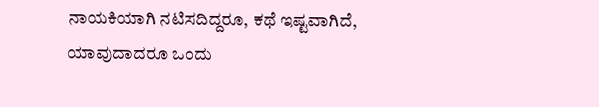ನಾಯಕಿಯಾಗಿ ನಟಿಸದಿದ್ದರೂ, ಕಥೆ ಇಷ್ಟವಾಗಿದೆ, ಯಾವುದಾದರೂ ಒಂದು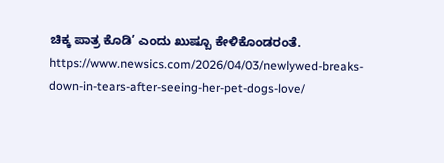ಚಿಕ್ಕ ಪಾತ್ರ ಕೊಡಿ’ ಎಂದು ಖುಷ್ಬೂ ಕೇಳಿಕೊಂಡರಂತೆ.
https://www.newsics.com/2026/04/03/newlywed-breaks-down-in-tears-after-seeing-her-pet-dogs-love/